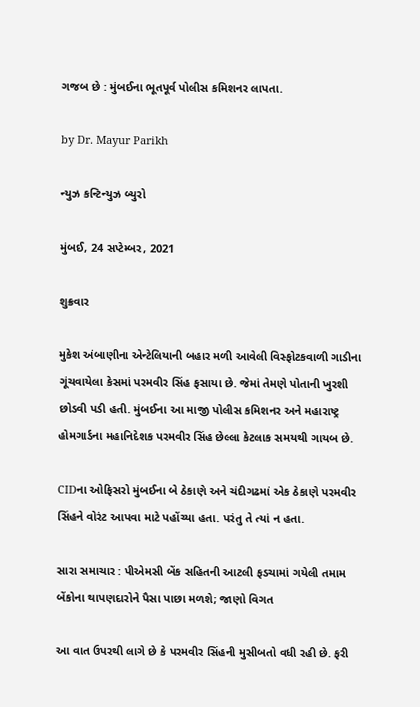ગજબ છે : મુંબઈના ભૂતપૂર્વ પોલીસ કમિશનર લાપતા.

by Dr. Mayur Parikh

ન્યુઝ કન્ટિન્યુઝ બ્યુરો

મુંબઈ, 24 સપ્ટેમ્બર, 2021

શુક્રવાર

મુકેશ અંબાણીના એન્ટેલિયાની બહાર મળી આવેલી વિસ્ફોટકવાળી ગાડીના ગૂંચવાયેલા કેસમાં પરમવીર સિંહ ફસાયા છે. જેમાં તેમણે પોતાની ખુરશી છોડવી પડી હતી. મુંબઈના આ માજી પોલીસ કમિશનર અને મહારાષ્ટ્ર હોમગાર્ડના મહાનિદેશક પરમવીર સિંહ છેલ્લા કેટલાક સમયથી ગાયબ છે.

CIDના ઓફિસરો મુંબઈના બે ઠેકાણે અને ચંદીગઢમાં એક ઠેકાણે પરમવીર સિંહને વોરંટ આપવા માટે પહોંચ્યા હતા. પરંતુ તે ત્યાં ન હતા.

સારા સમાચાર : પીએમસી બેંક સહિતની આટલી ફડચામાં ગયેલી તમામ બેંકોના થાપણદારોને પૈસા પાછા મળશે; જાણો વિગત

આ વાત ઉપરથી લાગે છે કે પરમવીર સિંહની મુસીબતો વધી રહી છે. ફરી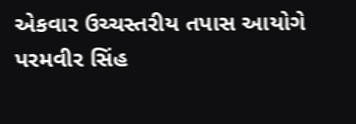એકવાર ઉચ્ચસ્તરીય તપાસ આયોગે પરમવીર સિંહ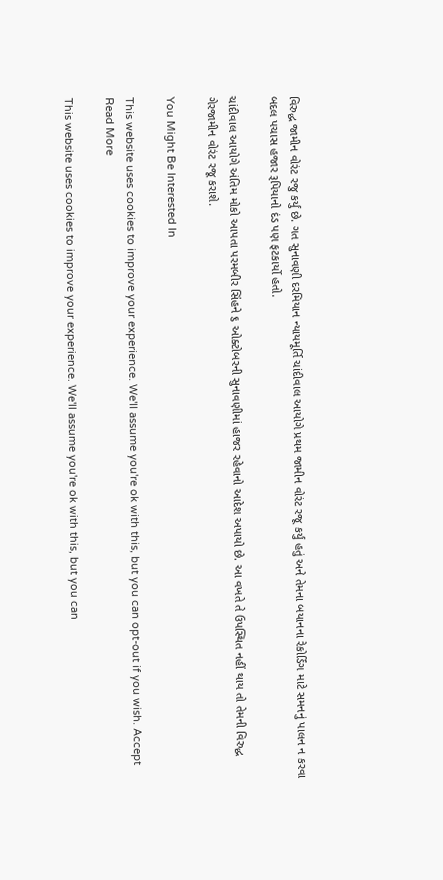વિરુદ્ધ જામીન વોરંટ રજુ કર્યું છે. ગત સુનાવણી દરમિયાન ન્યાયમૂર્તિ ચાંદીવાલ આયોગે પ્રથમ જામીન વોરંટ રજૂ કર્યું હતું અને તેમના બયાનના રેકોર્ડિંગ માટે સમનનું પાલન ન કરવા બદલ પચાસ હજાર રૂપિયાનો દંડ પણ ફટકાર્યો હતો.

ચાંદીવાલ આયોગે અંતિમ મોકો આપતા પરમબીર સિંહને ૬ ઓક્ટોબરની સુનાવણીમાં હાજર રહેવાનો આદેશ અપાયો છે. આ વખતે તે ઉપસ્થિત નહીં થાય તો તેમની વિરુદ્ધ ગેરજામીન વોરંટ રજૂ કરાશે.

You Might Be Interested In

This website uses cookies to improve your experience. We'll assume you're ok with this, but you can opt-out if you wish. Accept Read More

This website uses cookies to improve your experience. We'll assume you're ok with this, but you can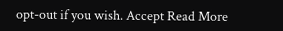opt-out if you wish. Accept Read More